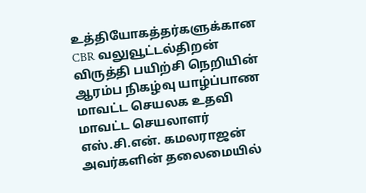உத்தியோகத்தர்களுக்கான CBR வலுவூட்டல்திறன் விருத்தி பயிற்சி நெறியின் ஆரம்ப நிகழ்வு யாழ்ப்பாண மாவட்ட செயலக உதவி மாவட்ட செயலாளர் எஸ்.சி.என். கமலராஜன் அவர்களின் தலைமையில்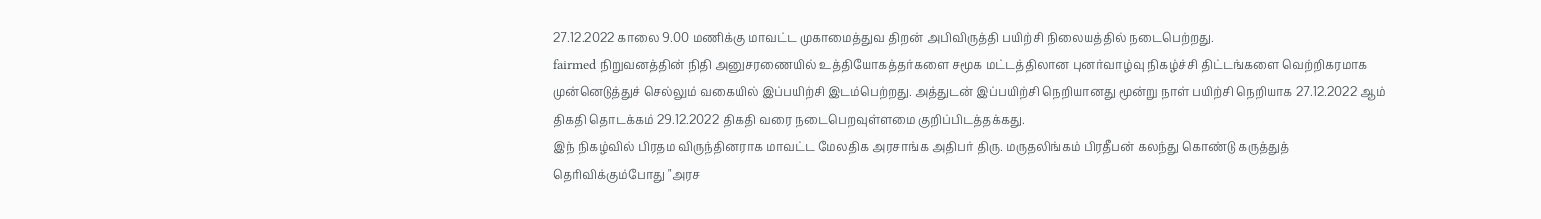27.12.2022 காலை 9.00 மணிக்கு மாவட்ட முகாமைத்துவ திறன் அபிவிருத்தி பயிற்சி நிலையத்தில் நடைபெற்றது.
fairmed நிறுவனத்தின் நிதி அனுசரணையில் உத்தியோகத்தர்களை சமூக மட்டத்திலான புனர்வாழ்வு நிகழ்ச்சி திட்டங்களை வெற்றிகரமாக முன்னெடுத்துச் செல்லும் வகையில் இப்பயிற்சி இடம்பெற்றது. அத்துடன் இப்பயிற்சி நெறியானது மூன்று நாள் பயிற்சி நெறியாக 27.12.2022 ஆம் திகதி தொடக்கம் 29.12.2022 திகதி வரை நடைபெறவுள்ளமை குறிப்பிடத்தக்கது.
இந் நிகழ்வில் பிரதம விருந்தினராக மாவட்ட மேலதிக அரசாங்க அதிபர் திரு. மருதலிங்கம் பிரதீபன் கலந்து கொண்டு கருத்துத் தெரிவிக்கும்போது "அரச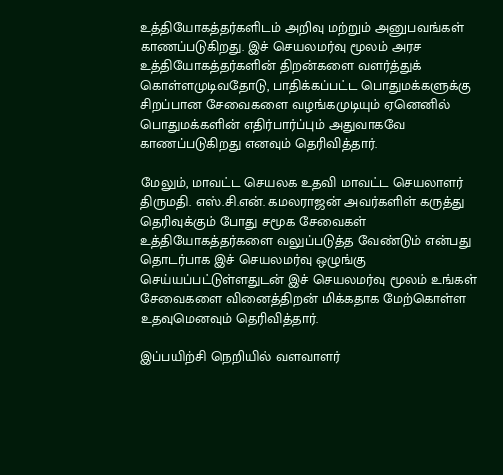உத்தியோகத்தர்களிடம் அறிவு மற்றும் அனுபவங்கள் காணப்படுகிறது. இச் செயலமர்வு மூலம் அரச உத்தியோகத்தர்களின் திறன்களை வளர்த்துக் கொள்ளமுடிவதோடு, பாதிக்கப்பட்ட பொதுமக்களுக்கு சிறப்பான சேவைகளை வழங்கமுடியும் ஏனெனில் பொதுமக்களின் எதிர்பார்ப்பும் அதுவாகவே காணப்படுகிறது எனவும் தெரிவித்தார்.

மேலும், மாவட்ட செயலக உதவி மாவட்ட செயலாளர் திருமதி. எஸ்.சி.என். கமலராஜன் அவர்களிள் கருத்து தெரிவுக்கும் போது சமூக சேவைகள் உத்தியோகத்தர்களை வலுப்படுத்த வேண்டும் என்பது தொடர்பாக இச் செயலமர்வு ஒழுங்கு செய்யப்பட்டுள்ளதுடன் இச் செயலமர்வு மூலம் உங்கள் சேவைகளை வினைத்திறன் மிக்கதாக மேற்கொள்ள உதவுமெனவும் தெரிவித்தார்.

இப்பயிற்சி நெறியில் வளவாளர்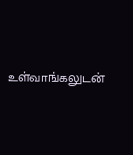உள்வாங்கலுடன்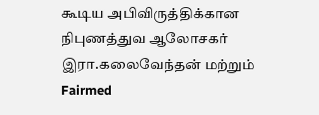கூடிய அபிவிருத்திக்கான நிபுணத்துவ ஆலோசகர் இரா.கலைவேந்தன் மற்றும் Fairmed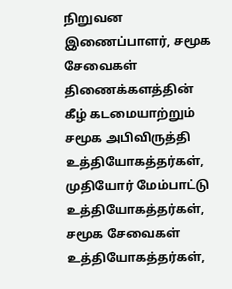நிறுவன இணைப்பாளர், சமூக சேவைகள் திணைக்களத்தின் கீழ் கடமையாற்றும் சமூக அபிவிருத்தி உத்தியோகத்தர்கள், முதியோர் மேம்பாட்டு உத்தியோகத்தர்கள், சமூக சேவைகள் உத்தியோகத்தர்கள்,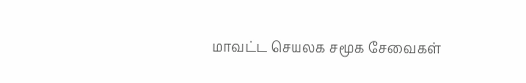மாவட்ட செயலக சமூக சேவைகள்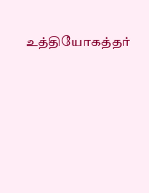உத்தியோகத்தர்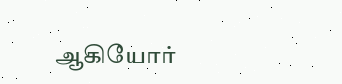ஆகியோர்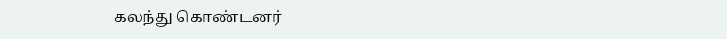கலந்து கொண்டனர்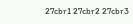27cbr1 27cbr2 27cbr3